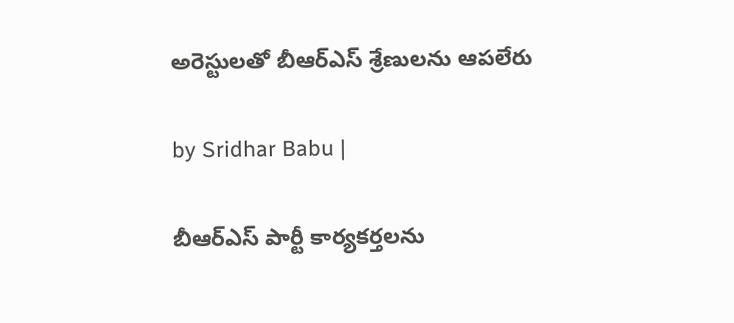అరెస్టులతో బీఆర్ఎస్ శ్రేణులను ఆపలేరు

by Sridhar Babu |

బీఆర్ఎస్ పార్టీ కార్యకర్తలను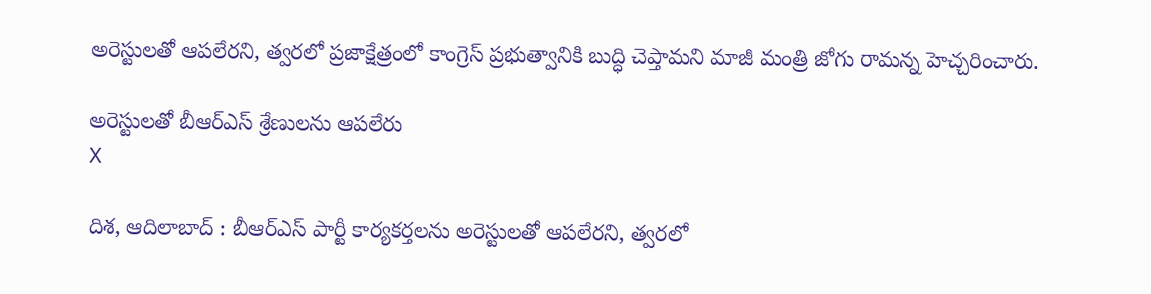అరెస్టులతో ఆపలేరని, త్వరలో ప్రజాక్షేత్రంలో కాంగ్రెస్ ప్రభుత్వానికి బుద్ధి చెప్తామని మాజీ మంత్రి జోగు రామన్న హెచ్చరించారు.

అరెస్టులతో బీఆర్ఎస్ శ్రేణులను ఆపలేరు
X

దిశ, ఆదిలాబాద్ : బీఆర్ఎస్ పార్టీ కార్యకర్తలను అరెస్టులతో ఆపలేరని, త్వరలో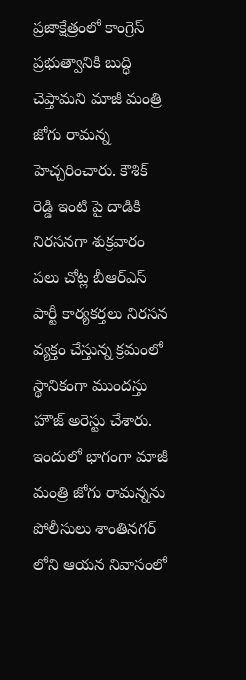ప్రజాక్షేత్రంలో కాంగ్రెస్ ప్రభుత్వానికి బుద్ధి చెప్తామని మాజీ మంత్రి జోగు రామన్న హెచ్చరించారు. కౌశిక్ రెడ్డి ఇంటి పై దాడికి నిరసనగా శుక్రవారం పలు చోట్ల బీఆర్ఎస్ పార్టీ కార్యకర్తలు నిరసన వ్యక్తం చేస్తున్న క్రమంలో స్థానికంగా ముందస్తు హౌజ్ అరెస్టు చేశారు. ఇందులో భాగంగా మాజీ మంత్రి జోగు రామన్నను పోలీసులు శాంతినగర్ లోని ఆయన నివాసంలో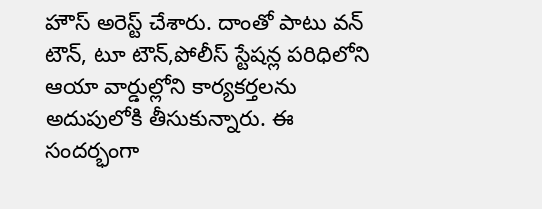హౌస్ అరెస్ట్ చేశారు. దాంతో పాటు వన్ టౌన్, టూ టౌన్,పోలీస్ స్టేషన్ల పరిధిలోని ఆయా వార్డుల్లోని కార్యకర్తలను అదుపులోకి తీసుకున్నారు. ఈ సందర్భంగా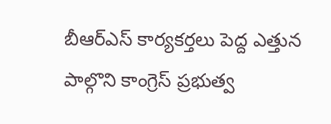బీఆర్ఎస్ కార్యకర్తలు పెద్ద ఎత్తున పాల్గొని కాంగ్రెస్ ప్రభుత్వ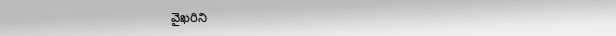వైఖరిని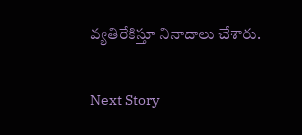వ్యతిరేకిస్తూ నినాదాలు చేశారు.

Next Story